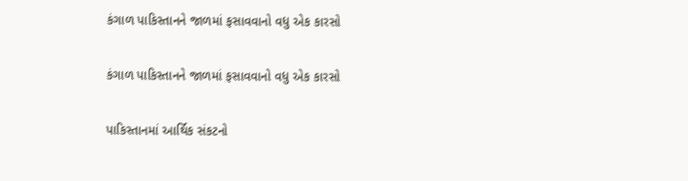કંગાળ પાકિસ્તાનને જાળમાં ફસાવવાનો વધુ એક કારસો

કંગાળ પાકિસ્તાનને જાળમાં ફસાવવાનો વધુ એક કારસો

પાકિસ્તાનમાં આર્થિક સંકટનો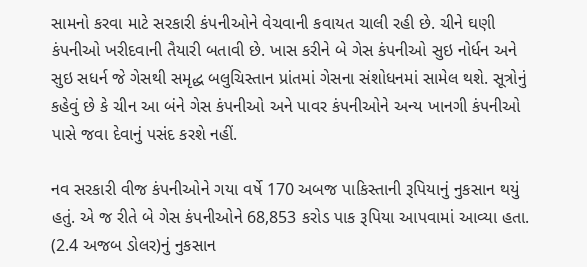સામનો કરવા માટે સરકારી કંપનીઓને વેચવાની કવાયત ચાલી રહી છે. ચીને ઘણી કંપનીઓ ખરીદવાની તૈયારી બતાવી છે. ખાસ કરીને બે ગેસ કંપનીઓ સુઇ નોર્ધન અને સુઇ સધર્ન જે ગેસથી સમૃદ્ધ બલુચિસ્તાન પ્રાંતમાં ગેસના સંશોધનમાં સામેલ થશે. સૂત્રોનું કહેવું છે કે ચીન આ બંને ગેસ કંપનીઓ અને પાવર કંપનીઓને અન્ય ખાનગી કંપનીઓ પાસે જવા દેવાનું પસંદ કરશે નહીં.

નવ સરકારી વીજ કંપનીઓને ગયા વર્ષે 170 અબજ પાકિસ્તાની રૂપિયાનું નુકસાન થયું હતું. એ જ રીતે બે ગેસ કંપનીઓને 68,853 કરોડ પાક રૂપિયા આપવામાં આવ્યા હતા. (2.4 અજબ ડોલર)નું નુકસાન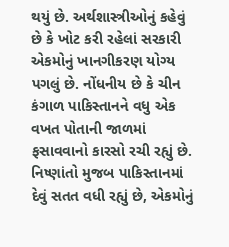થયું છે. અર્થશાસ્ત્રીઓનું કહેવું છે કે ખોટ કરી રહેલાં સરકારી એકમોનું ખાનગીકરણ યોગ્ય પગલું છે. નોંધનીય છે કે ચીન કંગાળ પાકિસ્તાનને વધુ એક વખત પોતાની જાળમાં ફસાવવાનો કારસો રચી રહ્યું છે. નિષ્ણાંતો મુજબ પાકિસ્તાનમાં દેવું સતત વધી રહ્યું છે, એકમોનું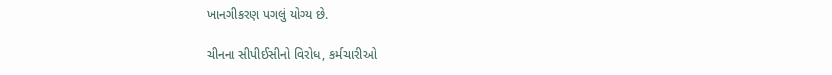ખાનગીકરણ પગલું યોગ્ય છે.

ચીનના સીપીઈસીનો વિરોધ, કર્મચારીઓ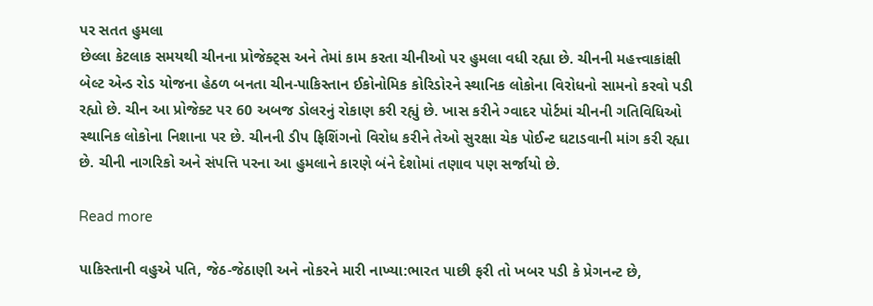પર સતત હુમલા
છેલ્લા કેટલાક સમયથી ચીનના પ્રોજેક્ટ્સ અને તેમાં કામ કરતા ચીનીઓ પર હુમલા વધી રહ્યા છે. ચીનની મહત્ત્વાકાંક્ષી બેલ્ટ એન્ડ રોડ યોજના હેઠળ બનતા ચીન-પાકિસ્તાન ઈકોનોમિક કોરિડોરને સ્થાનિક લોકોના વિરોધનો સામનો કરવો પડી રહ્યો છે. ચીન આ પ્રોજેક્ટ પર 60 અબજ ડોલરનું રોકાણ કરી રહ્યું છે. ખાસ કરીને ગ્વાદર પોર્ટમાં ચીનની ગતિવિધિઓ સ્થાનિક લોકોના નિશાના પર છે. ચીનની ડીપ ફિશિંગનો વિરોધ કરીને તેઓ સુરક્ષા ચેક પોઈન્ટ ઘટાડવાની માંગ કરી રહ્યા છે. ચીની નાગરિકો અને સંપત્તિ પરના આ હુમલાને કારણે બંને દેશોમાં તણાવ પણ સર્જાયો છે.

Read more

પાકિસ્તાની વહુએ પતિ, જેઠ-જેઠાણી અને નોકરને મારી નાખ્યા:ભારત પાછી ફરી તો ખબર પડી કે પ્રેગનન્ટ છે,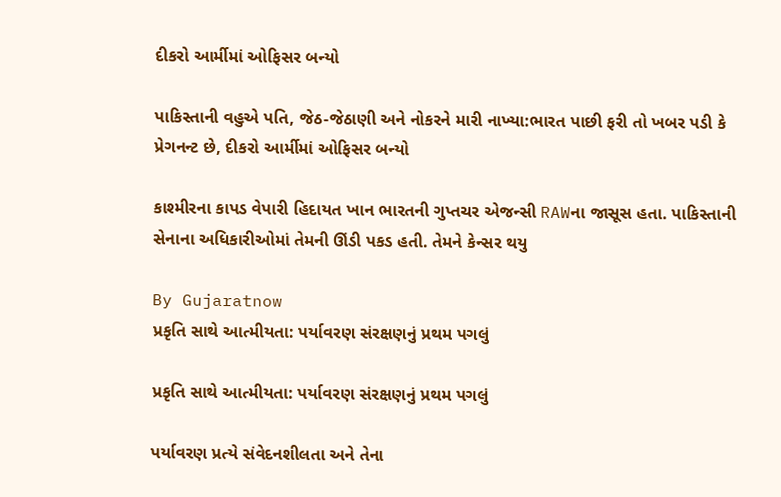દીકરો આર્મીમાં ઓફિસર બન્યો

પાકિસ્તાની વહુએ પતિ, જેઠ-જેઠાણી અને નોકરને મારી નાખ્યા:ભારત પાછી ફરી તો ખબર પડી કે પ્રેગનન્ટ છે, દીકરો આર્મીમાં ઓફિસર બન્યો

કાશ્મીરના કાપડ વેપારી હિદાયત ખાન ભારતની ગુપ્તચર એજન્સી RAWના જાસૂસ હતા. પાકિસ્તાની સેનાના અધિકારીઓમાં તેમની ઊંડી પકડ હતી. તેમને કેન્સર થયુ

By Gujaratnow
પ્રકૃતિ સાથે આત્મીયતા: પર્યાવરણ સંરક્ષણનું પ્રથમ પગલું

પ્રકૃતિ સાથે આત્મીયતા: પર્યાવરણ સંરક્ષણનું પ્રથમ પગલું

પર્યાવરણ પ્રત્યે સંવેદનશીલતા અને તેના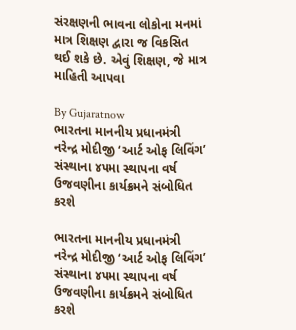સંરક્ષણની ભાવના લોકોના મનમાં માત્ર શિક્ષણ દ્વારા જ વિકસિત થઈ શકે છે. એવું શિક્ષણ, જે માત્ર માહિતી આપવા

By Gujaratnow
ભારતના માનનીય પ્રધાનમંત્રી નરેન્દ્ર મોદીજી ‘આર્ટ ઓફ લિવિંગ’ સંસ્થાના ૪૫મા સ્થાપના વર્ષ ઉજવણીના કાર્યક્રમને સંબોધિત કરશે

ભારતના માનનીય પ્રધાનમંત્રી નરેન્દ્ર મોદીજી ‘આર્ટ ઓફ લિવિંગ’ સંસ્થાના ૪૫મા સ્થાપના વર્ષ ઉજવણીના કાર્યક્રમને સંબોધિત કરશે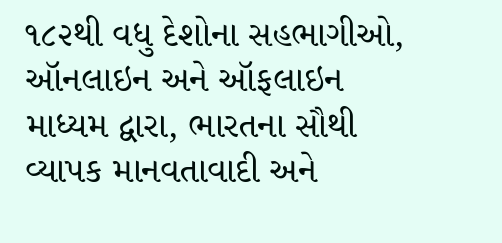૧૮૨થી વધુ દેશોના સહભાગીઓ, ઑનલાઇન અને ઑફલાઇન માધ્યમ દ્વારા, ભારતના સૌથી વ્યાપક માનવતાવાદી અને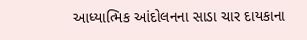આધ્યાત્મિક આંદોલનના સાડા ચાર દાયકાના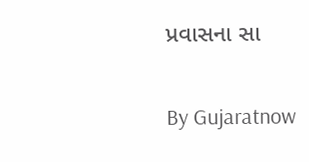પ્રવાસના સા

By Gujaratnow